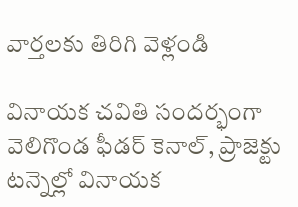వార్తలకు తిరిగి వెళ్లండి

వినాయక చవితి సందర్భంగా వెలిగొండ ఫీడర్ కెనాల్, ప్రాజెక్టు టన్నెల్లో వినాయక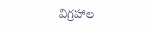విగ్రహాల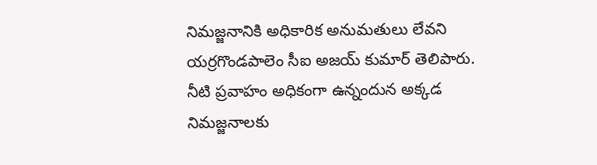నిమజ్జనానికి అధికారిక అనుమతులు లేవని యర్రగొండపాలెం సీఐ అజయ్ కుమార్ తెలిపారు.
నీటి ప్రవాహం అధికంగా ఉన్నందున అక్కడ నిమజ్జనాలకు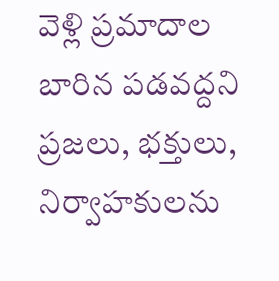వెళ్లి ప్రమాదాల బారిన పడవద్దని ప్రజలు, భక్తులు, నిర్వాహకులను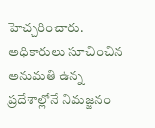హెచ్చరించారు. అధికారులు సూచించిన అనుమతి ఉన్న ప్రదేశాల్లోనే నిమజ్జనం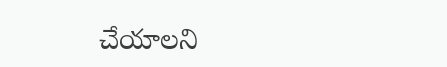చేయాలని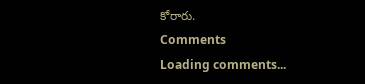కోరారు.
Comments
Loading comments...